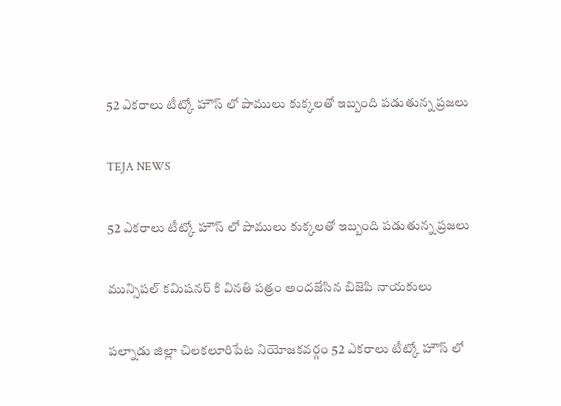52 ఎకరాలు టీట్కో హౌస్ లో పాములు కుక్కలతో ఇబ్బంది పడుతున్న ప్రజలు

TEJA NEWS

52 ఎకరాలు టీట్కో హౌస్ లో పాములు కుక్కలతో ఇబ్బంది పడుతున్న ప్రజలు

మున్సిపల్ కమిషనర్ కి వినతి పత్రం అందజేసిన బిజెపి నాయకులు

పల్నాడు జిల్లా చిలకలూరిపేట నియోజకవర్గం 52 ఎకరాలు టీట్కో హౌస్ లో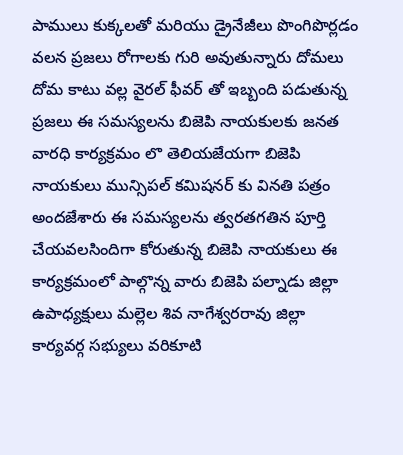పాములు కుక్కలతో మరియు డ్రైనేజీలు పొంగిపొర్లడం వలన ప్రజలు రోగాలకు గురి అవుతున్నారు దోమలు దోమ కాటు వల్ల వైరల్ ఫీవర్ తో ఇబ్బంది పడుతున్న ప్రజలు ఈ సమస్యలను బిజెపి నాయకులకు జనత వారధి కార్యక్రమం లొ తెలియజేయగా బిజెపి నాయకులు మున్సిపల్ కమిషనర్ కు వినతి పత్రం అందజేశారు ఈ సమస్యలను త్వరతగతిన పూర్తి చేయవలసిందిగా కోరుతున్న బిజెపి నాయకులు ఈ కార్యక్రమంలో పాల్గొన్న వారు బిజెపి పల్నాడు జిల్లా ఉపాధ్యక్షులు మల్లెల శివ నాగేశ్వరరావు జిల్లా కార్యవర్గ సభ్యులు వరికూటి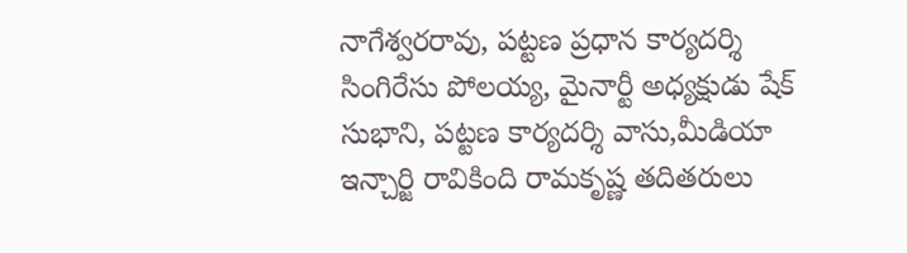నాగేశ్వరరావు, పట్టణ ప్రధాన కార్యదర్శి సింగిరేసు పోలయ్య, మైనార్టీ అధ్యక్షుడు షేక్ సుభాని, పట్టణ కార్యదర్శి వాసు,మీడియా ఇన్చార్జి రావికింది రామకృష్ణ తదితరులు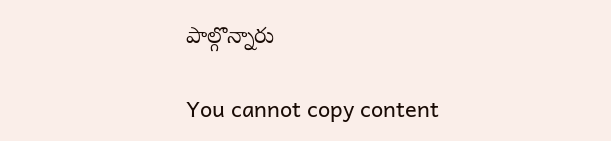పాల్గొన్నారు

You cannot copy content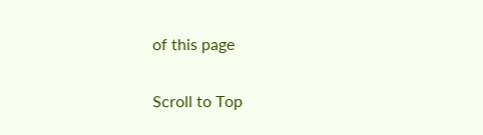of this page

Scroll to Top